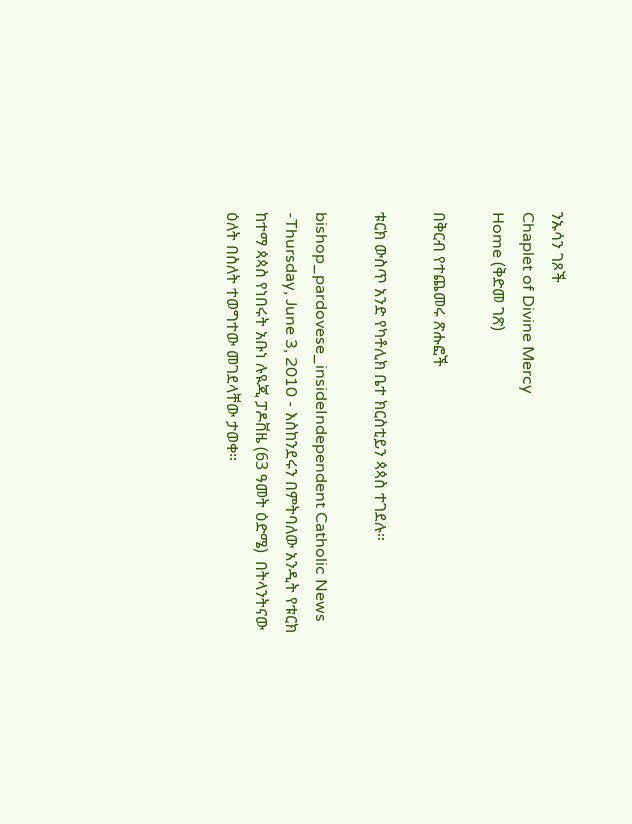ንኡሳን ገጾች
Chaplet of Divine Mercy
Home (ቅድመ ገጽ)

በቅርብ የተጨመሩ ጽሑፎች

ቱርክ ውስጥ አንድ የካቶሊክ ቤተ ክርስቲይን ጳጳስ ተገደሉ።

bishop_pardovese_insideIndependent Catholic News -Thursday, June 3, 2010 - እስከንደሩን በምትባለው አንዲት የቱርክ ከተማ ጳጳስ የነበሩት አቡነ ሉዪጂ ፓዶቨዜ (63 ዓመት ዕድሜ)  በትላንትናው ዕለት በስለት ተወግተው መገደላቸው ታወቀ።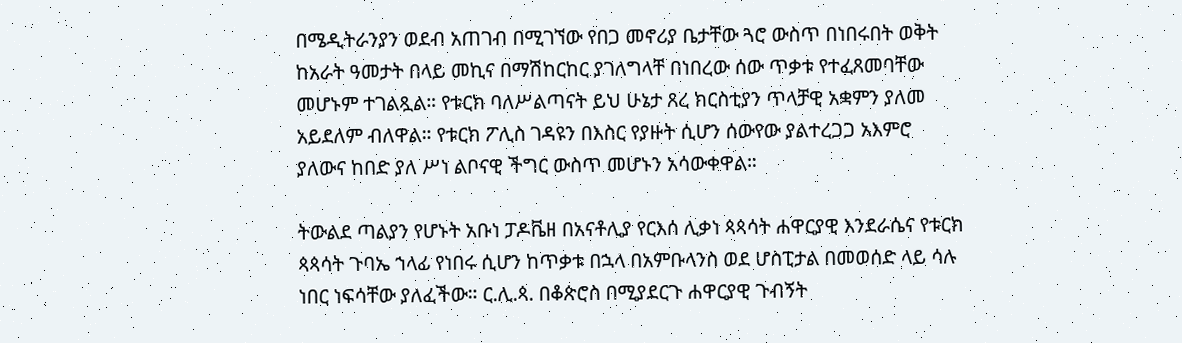በሜዲትራንያን ወደብ አጠገብ በሚገኘው የበጋ መኖሪያ ቤታቸው ጓሮ ውስጥ በነበሩበት ወቅት ከአራት ዓመታት በላይ መኪና በማሽከርከር ያገለግላቸ በነበረው ሰው ጥቃቱ የተፈጸመባቸው መሆኑም ተገልጿል። የቱርክ ባለሥልጣናት ይህ ሁኔታ ጸረ ክርስቲያን ጥላቻዊ አቋምን ያለመ አይደለም ብለዋል። የቱርክ ፖሊስ ገዳዩን በእስር የያዙት ሲሆን ሰውየው ያልተረጋጋ አእምሮ ያለውና ከበድ ያለ ሥነ ልቦናዊ ችግር ውስጥ መሆኑን አሳውቀዋል።

ትውልደ ጣልያን የሆኑት አቡነ ፓዶቬዘ በአናቶሊያ የርእሰ ሊቃነ ጳጳሳት ሐዋርያዊ እንደራሴና የቱርክ ጳጳሳት ጉባኤ ኀላፊ የነበሩ ሲሆን ከጥቃቱ በኋላ በአምቡላንስ ወደ ሆስፒታል በመወሰድ ላይ ሳሉ ነበር ነፍሳቸው ያለፈችው። ር.ሊ.ጳ. በቆጵሮስ በሚያደርጉ ሐዋርያዊ ጉብኝት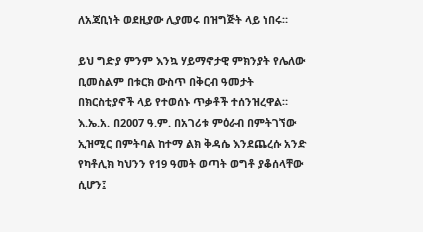ለአጃቢነት ወደዚያው ሊያመሩ በዝግጅት ላይ ነበሩ።

ይህ ግድያ ምንም እንኳ ሃይማኖታዊ ምክንያት የሌለው ቢመስልም በቱርክ ውስጥ በቅርብ ዓመታት በክርስቲያኖች ላይ የተወሰኑ ጥቃቶች ተሰንዝረዋል። እ.ኤ.አ. በ2007 ዓ.ም. በአገሪቱ ምዕራብ በምትገኘው ኢዝሚር በምትባል ከተማ ልክ ቅዳሴ እንደጨረሱ አንድ የካቶሊክ ካህንን የ19 ዓመት ወጣት ወግቶ ያቆሰላቸው ሲሆን፤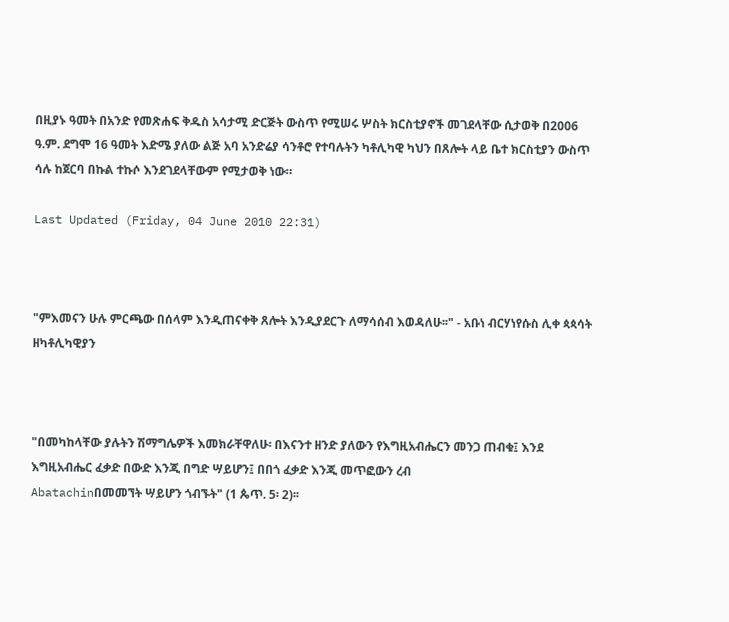በዚያኑ ዓመት በአንድ የመጽሐፍ ቅዱስ አሳታሚ ድርጅት ውስጥ የሚሠሩ ሦስት ክርስቲያኖች መገደላቸው ሲታወቅ በ2006 ዓ.ም. ደግሞ 16 ዓመት እድሜ ያለው ልጅ አባ አንድሬያ ሳንቶሮ የተባሉትን ካቶሊካዊ ካህን በጸሎት ላይ ቤተ ክርስቲያን ውስጥ ሳሉ ከጀርባ በኩል ተኩሶ እንደገደላቸውም የሚታወቅ ነው።

Last Updated (Friday, 04 June 2010 22:31)



"ምእመናን ሁሉ ምርጫው በሰላም እንዲጠናቀቅ ጸሎት እንዲያደርጉ ለማሳሰብ እወዳለሁ፡፡" - አቡነ ብርሃነየሱስ ሊቀ ጳጳሳት ዘካቶሊካዊያን



"በመካከላቸው ያሉትን ሽማግሌዎች እመክራቸዋለሁ፡ በእናንተ ዘንድ ያለውን የእግዚአብሔርን መንጋ ጠብቁ፤ እንደ እግዚአብሔር ፈቃድ በውድ እንጂ በግድ ሣይሆን፤ በበጎ ፈቃድ እንጂ መጥፎውን ረብ
Abatachinበመመኘት ሣይሆን ጎብኙት" (1 ጴጥ. 5፡ 2)፡፡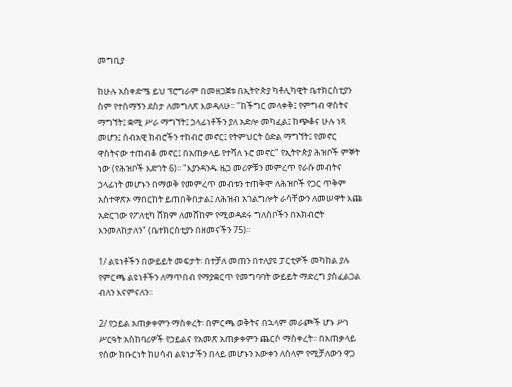መግቢያ

ከሁሉ አስቀድሜ ይህ ፕሮግራም በመዘጋጀቱ በኢትዮጵያ ካቶሊካዊት ቤተክርስቲያን ስም የተሰማኝን ደስታ ለመግለጽ እወዳለሁ፡፡ "ከችግር መላቀቅ፤ የምግብ ዋስትና ማግኘት፤ ቋሚ ሥራ ማግኘት፤ ኃላፊነቶችን ያለ አድሎ መካፈል፤ ከጭቆና ሁሉ ነጻ መሆን፤ ሰብአዊ ክብሮችን ተከብሮ መኖር፤ የትምህርት ዕድል ማግኘት፤ የመኖር ዋስትናው ተጠብቆ መኖር፤ በአጠቃላይ የተሻለ ኑሮ መኖር" የኢትዮጵያ ሕዝቦች ምኞት ነው (የሕዝቦች እድገት 6)፡፡ "እያንዳንዱ ዜጋ መሪዎቹን መምረጥ የራሱ መብትና ኃላፊነት መሆኑን በማወቅ የመምረጥ መብቱን ተጠቅሞ ለሕዝቦች የጋር ጥቅም አስተዋጽኦ ማበርከት ይጠበቅበታል፤ ለሕዝብ አገልግሎት ራሳቸውን ለመሠዋት እጩ አድርገው የፖለቲካ ሸክም ለመሸከም የሚወዳደሩ ግለሰቦችን በአክብሮት እንመለከታለን" (ቤተክርስቲያን በዘመናችን 75)፡፡

1/ ልዩነቶችን በውይይት መፍታት፡ በተቻለ መጠን በተለያዩ ፓርቲዎች መካከል ያሉ የምርጫ ልዩነቶችን ለማጥበብ የማያቋርጥ የመግባባት ውይይት ማድረግ ያስፈልጋል ብለን እናምናለን፡፡

2/ የኃይል አጠቃቀምን ማስቀረት፡ በምርጫ ወቅትና በኋላም መራጮች ሆኑ ሥነ ሥርዓት አስከባሪዎች የኃይልና የአመጽ አጠቃቀምን ጨርሶ ማስቀረት፡፡ በአጠቃላይ የሰው ክቡርነት ከሀሳብ ልዩነታችን በላይ መሆኑን አውቀን ለሰላም የሚቻለውን ዋጋ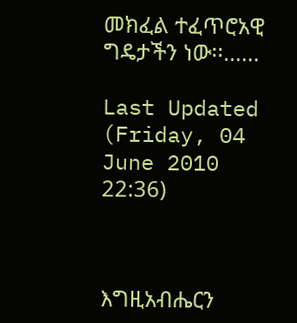መክፈል ተፈጥሮአዊ ግዴታችን ነው፡፡......

Last Updated (Friday, 04 June 2010 22:36)



እግዚአብሔርን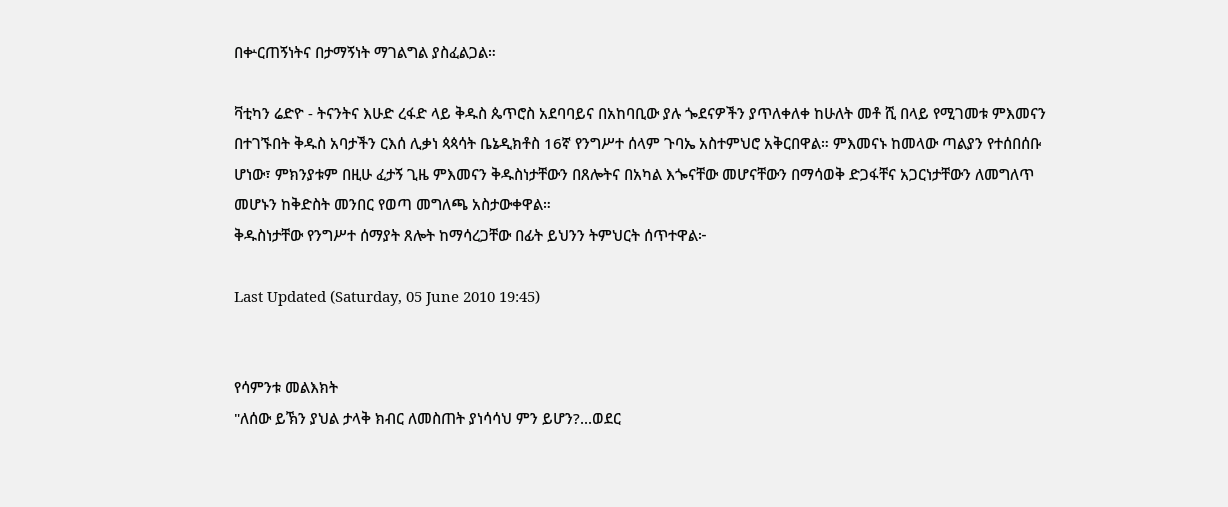በቍርጠኝነትና በታማኝነት ማገልግል ያስፈልጋል።

ቫቲካን ሬድዮ - ትናንትና እሁድ ረፋድ ላይ ቅዱስ ጴጥሮስ አደባባይና በአከባቢው ያሉ ጐደናዎችን ያጥለቀለቀ ከሁለት መቶ ሺ በላይ የሚገመቱ ምእመናን በተገኙበት ቅዱስ አባታችን ርእሰ ሊቃነ ጳጳሳት ቤኔዲክቶስ 16ኛ የንግሥተ ሰላም ጉባኤ አስተምህሮ አቅርበዋል። ምእመናኑ ከመላው ጣልያን የተሰበሰቡ ሆነው፣ ምክንያቱም በዚሁ ፈታኝ ጊዜ ምእመናን ቅዱስነታቸውን በጸሎትና በአካል እጐናቸው መሆናቸውን በማሳወቅ ድጋፋቸና አጋርነታቸውን ለመግለጥ መሆኑን ከቅድስት መንበር የወጣ መግለጫ አስታውቀዋል።
ቅዱስነታቸው የንግሥተ ሰማያት ጸሎት ከማሳረጋቸው በፊት ይህንን ትምህርት ሰጥተዋል፦

Last Updated (Saturday, 05 June 2010 19:45)


የሳምንቱ መልእክት
"ለሰው ይኽን ያህል ታላቅ ክብር ለመስጠት ያነሳሳህ ምን ይሆን?...ወደር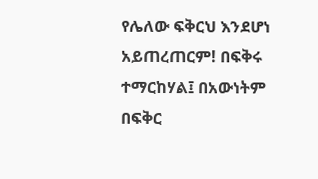የሌለው ፍቅርህ እንደሆነ አይጠረጠርም! በፍቅሩ ተማርከሃል፤ በአውነትም በፍቅር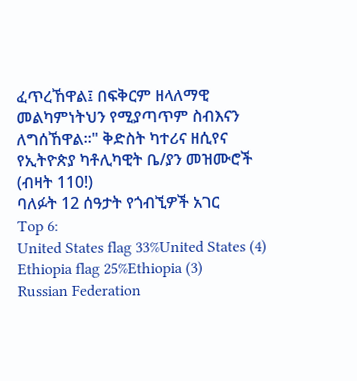ፈጥረኸዋል፤ በፍቅርም ዘላለማዊ መልካምነትህን የሚያጣጥም ስብእናን ለግሰኸዋል።" ቅድስት ካተሪና ዘሲየና
የኢትዮጵያ ካቶሊካዊት ቤ/ያን መዝሙሮች (ብዛት 110!)
ባለፉት 12 ሰዓታት የጎብኚዎች አገር
Top 6:
United States flag 33%United States (4)
Ethiopia flag 25%Ethiopia (3)
Russian Federation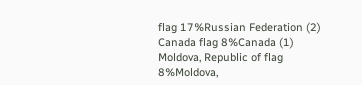flag 17%Russian Federation (2)
Canada flag 8%Canada (1)
Moldova, Republic of flag 8%Moldova,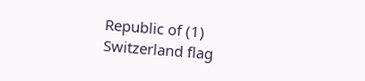Republic of (1)
Switzerland flag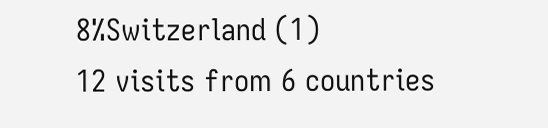8%Switzerland (1)
12 visits from 6 countries